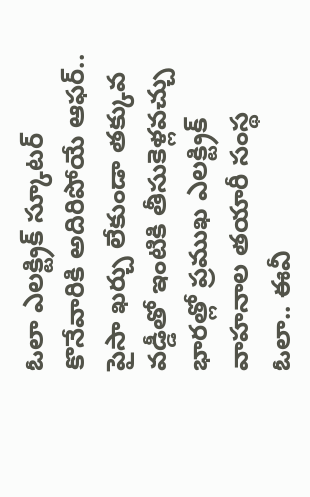ఓలా ఎలక్ట్రిక్ స్కూటర్ కొనేవారికి అదిరిపోయే ఆఫర్.. పైసా ఖర్చు లేకుండా తక్కువ వడ్డీతో ఇంటికి తీసుకెళ్లవచ్చు
భారత్లో ప్రముఖ ఎలక్ట్రిక్ వాహనాల తయారీ సంస్థ ఓలా.. ఈవీ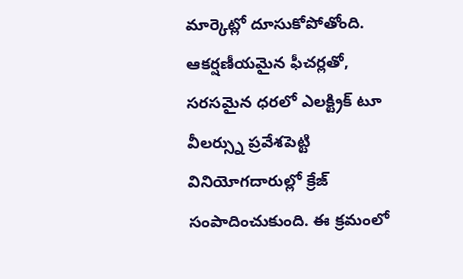మార్కెట్లో దూసుకోపోతోంది. ఆకర్షణీయమైన ఫీచర్లతో, సరసమైన ధరలో ఎలక్ట్రిక్ టూ వీలర్స్ను ప్రవేశపెట్టి వినియోగదారుల్లో క్రేజ్ సంపాదించుకుంది. ఈ క్రమంలో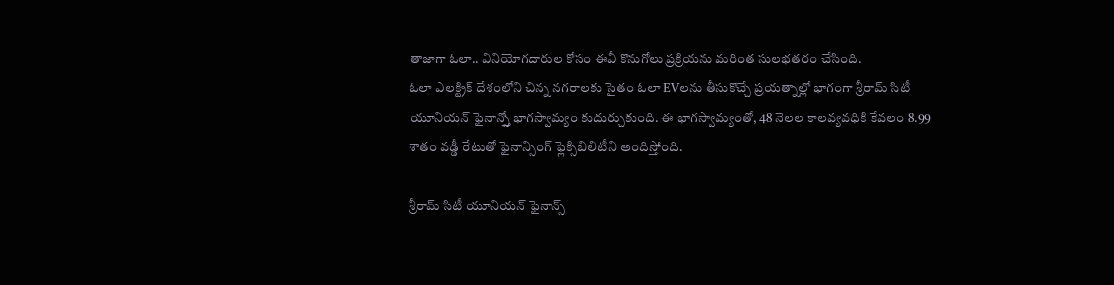తాజాగా ఓలా.. వినియోగదారుల కోసం ఈవీ కొనుగోలు ప్రక్రియను మరింత సులభతరం చేసింది.
ఓలా ఎలక్ట్రిక్ దేశంలోని చిన్న నగరాలకు సైతం ఓలా EVలను తీసుకొచ్చే ప్రయత్నాల్లో భాగంగా శ్రీరామ్ సిటీ యూనియన్ ఫైనాన్స్తో భాగస్వామ్యం కుదుర్చుకుంది. ఈ భాగస్వామ్యంతో, 48 నెలల కాలవ్యవధికి కేవలం 8.99 శాతం వడ్డీ రేటుతో ఫైనాన్సింగ్ ఫ్లెక్సిబిలిటీని అందిస్తోంది.

శ్రీరామ్ సిటీ యూనియన్ ఫైనాన్స్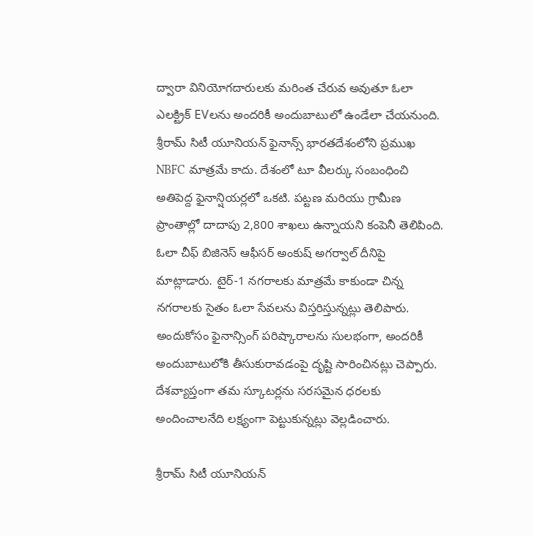ద్వారా వినియోగదారులకు మరింత చేరువ అవుతూ ఓలా ఎలక్ట్రిక్ EVలను అందరికీ అందుబాటులో ఉండేలా చేయనుంది. శ్రీరామ్ సిటీ యూనియన్ ఫైనాన్స్ భారతదేశంలోని ప్రముఖ NBFC మాత్రమే కాదు. దేశంలో టూ వీలర్కు సంబంధించి అతిపెద్ద ఫైనాన్షియర్లలో ఒకటి. పట్టణ మరియు గ్రామీణ ప్రాంతాల్లో దాదాపు 2,800 శాఖలు ఉన్నాయని కంపెనీ తెలిపింది.
ఓలా చీఫ్ బిజినెస్ ఆఫీసర్ అంకుష్ అగర్వాల్ దీనిపై మాట్లాడారు. టైర్-1 నగరాలకు మాత్రమే కాకుండా చిన్న నగరాలకు సైతం ఓలా సేవలను విస్తరిస్తున్నట్లు తెలిపారు. అందుకోసం ఫైనాన్సింగ్ పరిష్కారాలను సులభంగా, అందరికీ అందుబాటులోకి తీసుకురావడంపై దృష్టి సారించినట్లు చెప్పారు. దేశవ్యాప్తంగా తమ స్కూటర్లను సరసమైన ధరలకు అందించాలనేది లక్ష్యంగా పెట్టుకున్నట్లు వెల్లడించారు.

శ్రీరామ్ సిటీ యూనియన్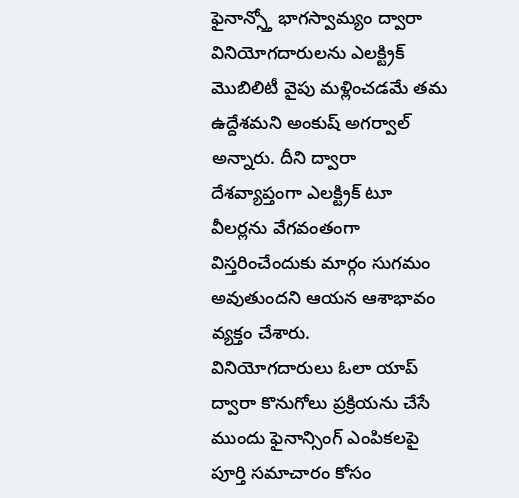ఫైనాన్స్తో భాగస్వామ్యం ద్వారా వినియోగదారులను ఎలక్ట్రిక్ మొబిలిటీ వైపు మళ్లించడమే తమ ఉద్దేశమని అంకుష్ అగర్వాల్ అన్నారు. దీని ద్వారా దేశవ్యాప్తంగా ఎలక్ట్రిక్ టూ వీలర్లను వేగవంతంగా విస్తరించేందుకు మార్గం సుగమం అవుతుందని ఆయన ఆశాభావం వ్యక్తం చేశారు.
వినియోగదారులు ఓలా యాప్ ద్వారా కొనుగోలు ప్రక్రియను చేసే ముందు ఫైనాన్సింగ్ ఎంపికలపై పూర్తి సమాచారం కోసం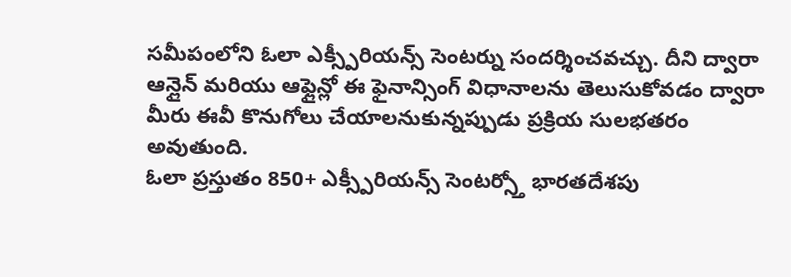సమీపంలోని ఓలా ఎక్స్పీరియన్స్ సెంటర్ను సందర్శించవచ్చు. దీని ద్వారా ఆన్లైన్ మరియు ఆఫ్లైన్లో ఈ ఫైనాన్సింగ్ విధానాలను తెలుసుకోవడం ద్వారా మీరు ఈవీ కొనుగోలు చేయాలనుకున్నప్పుడు ప్రక్రియ సులభతరం అవుతుంది.
ఓలా ప్రస్తుతం 850+ ఎక్స్పీరియన్స్ సెంటర్స్తో భారతదేశపు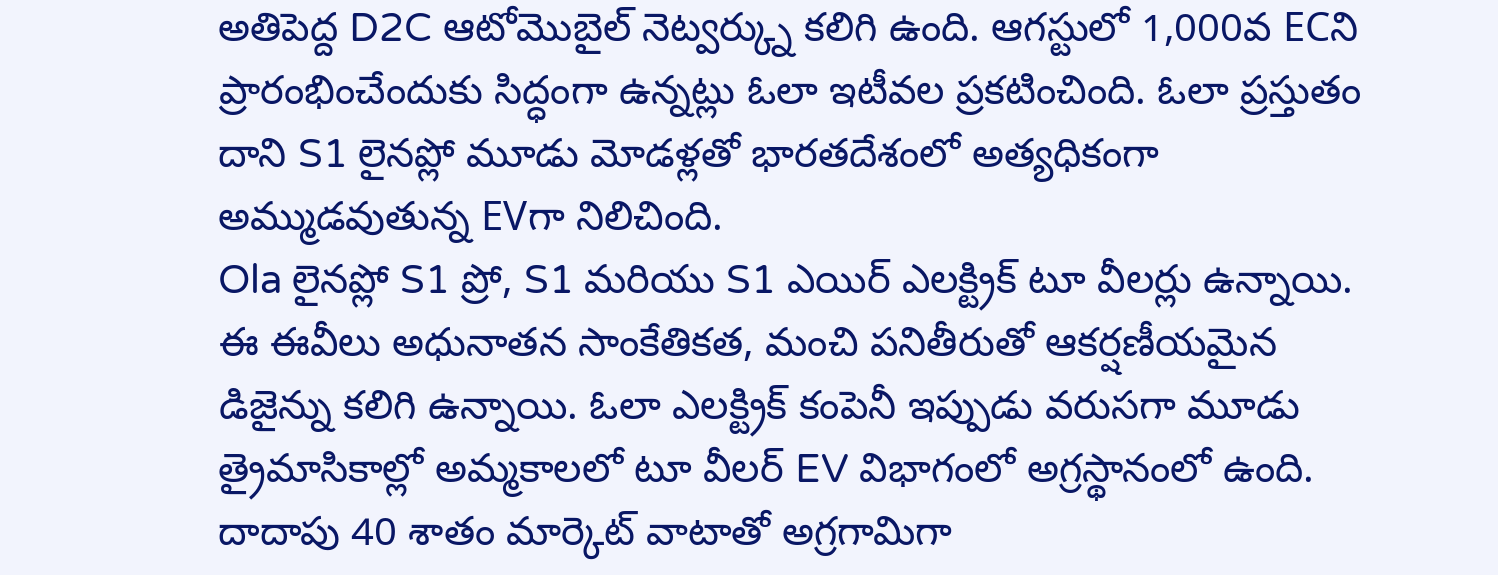అతిపెద్ద D2C ఆటోమొబైల్ నెట్వర్క్ను కలిగి ఉంది. ఆగస్టులో 1,000వ ECని ప్రారంభించేందుకు సిద్ధంగా ఉన్నట్లు ఓలా ఇటీవల ప్రకటించింది. ఓలా ప్రస్తుతం దాని S1 లైనప్లో మూడు మోడళ్లతో భారతదేశంలో అత్యధికంగా అమ్ముడవుతున్న EVగా నిలిచింది.
Ola లైనప్లో S1 ప్రో, S1 మరియు S1 ఎయిర్ ఎలక్ట్రిక్ టూ వీలర్లు ఉన్నాయి. ఈ ఈవీలు అధునాతన సాంకేతికత, మంచి పనితీరుతో ఆకర్షణీయమైన డిజైన్ను కలిగి ఉన్నాయి. ఓలా ఎలక్ట్రిక్ కంపెనీ ఇప్పుడు వరుసగా మూడు త్రైమాసికాల్లో అమ్మకాలలో టూ వీలర్ EV విభాగంలో అగ్రస్థానంలో ఉంది. దాదాపు 40 శాతం మార్కెట్ వాటాతో అగ్రగామిగా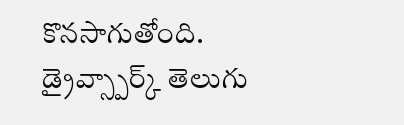కొనసాగుతోంది.
డ్రైవ్స్పార్క్ తెలుగు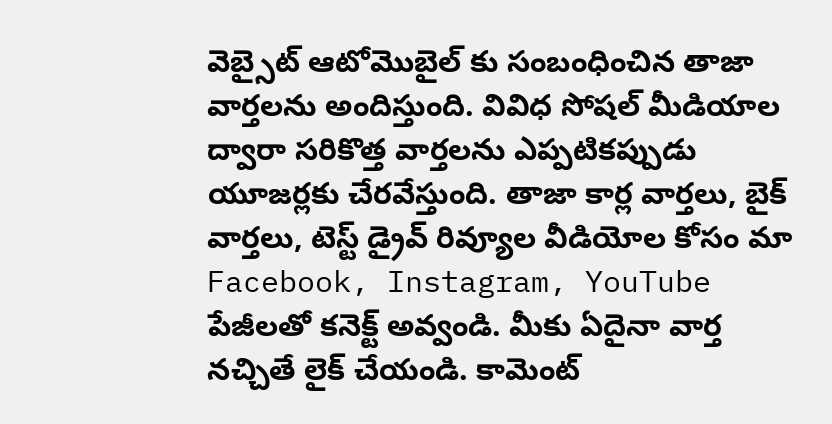వెబ్సైట్ ఆటోమొబైల్ కు సంబంధించిన తాజా వార్తలను అందిస్తుంది. వివిధ సోషల్ మీడియాల ద్వారా సరికొత్త వార్తలను ఎప్పటికప్పుడు యూజర్లకు చేరవేస్తుంది. తాజా కార్ల వార్తలు, బైక్ వార్తలు, టెస్ట్ డ్రైవ్ రివ్యూల వీడియోల కోసం మా Facebook, Instagram, YouTube పేజీలతో కనెక్ట్ అవ్వండి. మీకు ఏదైనా వార్త నచ్చితే లైక్ చేయండి. కామెంట్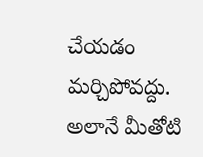చేయడం మర్చిపోవద్దు. అలానే మీతోటి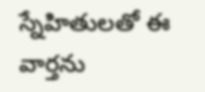స్నేహితులతో ఈ వార్తను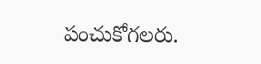పంచుకోగలరు.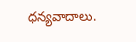ధన్యవాదాలు.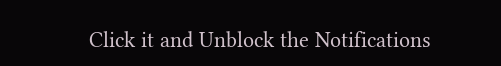Click it and Unblock the Notifications